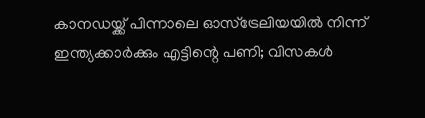കാനഡയ്ക്ക് പിന്നാലെ ഓസ്ട്രേലിയയിൽ നിന്ന് ഇന്ത്യക്കാർക്കും എട്ടിന്റെ പണി; വിസകൾ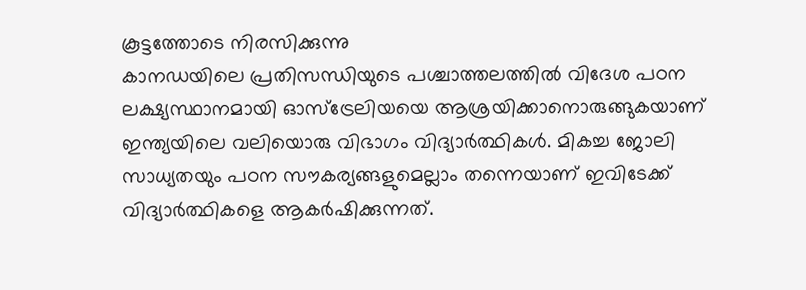കൂട്ടത്തോടെ നിരസിക്കുന്നു
കാനഡയിലെ പ്രതിസന്ധിയുടെ പശ്ചാത്തലത്തിൽ വിദേശ പഠന ലക്ഷ്യസ്ഥാനമായി ഓസ്ട്രേലിയയെ ആശ്രയിക്കാനൊരുങ്ങുകയാണ് ഇന്ത്യയിലെ വലിയൊരു വിഭാഗം വിദ്യാർത്ഥികൾ. മികച്ച ജോലി സാധ്യതയും പഠന സൗകര്യങ്ങളുമെല്ലാം തന്നെയാണ് ഇവിടേക്ക് വിദ്യാർത്ഥികളെ ആകർഷിക്കുന്നത്.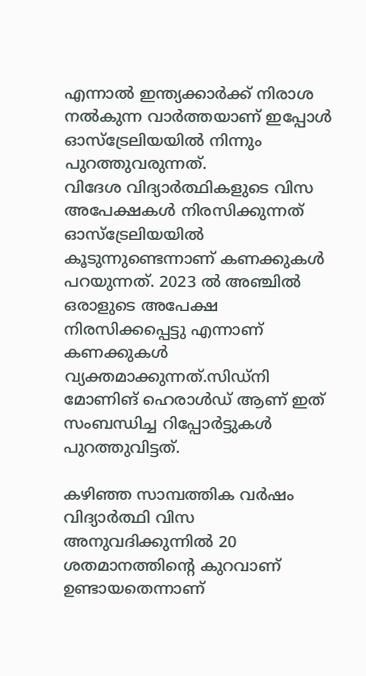എന്നാൽ ഇന്ത്യക്കാർക്ക് നിരാശ നൽകുന്ന വാർത്തയാണ് ഇപ്പോൾ ഓസ്ട്രേലിയയിൽ നിന്നും പുറത്തുവരുന്നത്.
വിദേശ വിദ്യാർത്ഥികളുടെ വിസ അപേക്ഷകൾ നിരസിക്കുന്നത് ഓസ്ട്രേലിയയിൽ കൂടുന്നുണ്ടെന്നാണ് കണക്കുകൾ പറയുന്നത്. 2023 ൽ അഞ്ചിൽ ഒരാളുടെ അപേക്ഷ നിരസിക്കപ്പെട്ടു എന്നാണ് കണക്കുകൾ വ്യക്തമാക്കുന്നത്.സിഡ്നി മോണിങ് ഹെരാൾഡ് ആണ് ഇത് സംബന്ധിച്ച റിപ്പോർട്ടുകൾ പുറത്തുവിട്ടത്.

കഴിഞ്ഞ സാമ്പത്തിക വർഷം വിദ്യാർത്ഥി വിസ അനുവദിക്കുന്നിൽ 20 ശതമാനത്തിന്റെ കുറവാണ് ഉണ്ടായതെന്നാണ്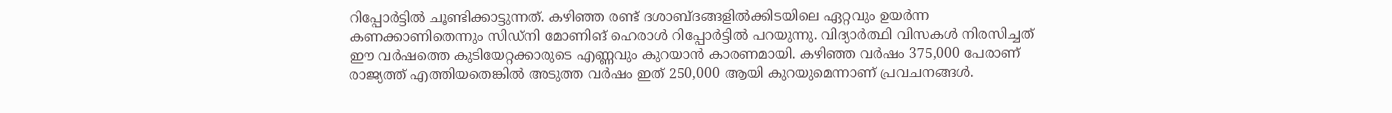റിപ്പോർട്ടിൽ ചൂണ്ടിക്കാട്ടുന്നത്. കഴിഞ്ഞ രണ്ട് ദശാബ്ദങ്ങളിൽക്കിടയിലെ ഏറ്റവും ഉയർന്ന കണക്കാണിതെന്നും സിഡ്നി മോണിങ് ഹെരാൾ റിപ്പോർട്ടിൽ പറയുന്നു. വിദ്യാർത്ഥി വിസകൾ നിരസിച്ചത് ഈ വർഷത്തെ കുടിയേറ്റക്കാരുടെ എണ്ണവും കുറയാൻ കാരണമായി. കഴിഞ്ഞ വർഷം 375,000 പേരാണ് രാജ്യത്ത് എത്തിയതെങ്കിൽ അടുത്ത വർഷം ഇത് 250,000 ആയി കുറയുമെന്നാണ് പ്രവചനങ്ങൾ.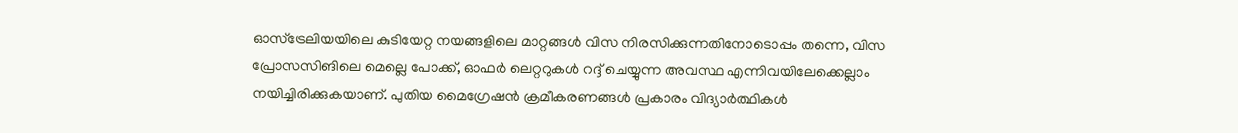ഓസ്ട്രേലിയയിലെ കുടിയേറ്റ നയങ്ങളിലെ മാറ്റങ്ങൾ വിസ നിരസിക്കുന്നതിനോടൊപ്പം തന്നെ, വിസ പ്രോസസിങിലെ മെല്ലെ പോക്ക്, ഓഫർ ലെറ്ററുകൾ റദ്ദ് ചെയ്യുന്ന അവസ്ഥ എന്നിവയിലേക്കെല്ലാം നയിച്ചിരിക്കുകയാണ്. പുതിയ മൈഗ്രേഷൻ ക്രമീകരണങ്ങൾ പ്രകാരം വിദ്യാർത്ഥികൾ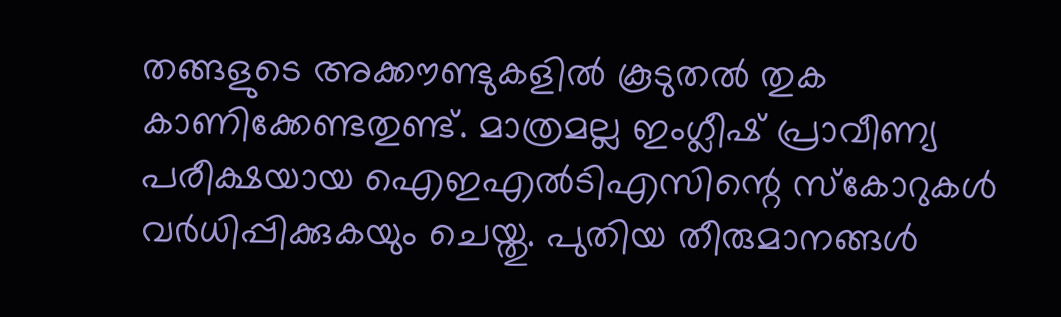തങ്ങളുടെ അക്കൗണ്ടുകളിൽ കൂടുതൽ തുക കാണിക്കേണ്ടതുണ്ട്. മാത്രമല്ല ഇംഗ്ലീഷ് പ്രാവീണ്യ പരീക്ഷയായ ഐഇഎൽടിഎസിന്റെ സ്കോറുകൾ വർധിപ്പിക്കുകയും ചെയ്തു. പുതിയ തീരുമാനങ്ങൾ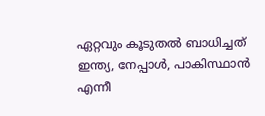ഏറ്റവും കൂടുതൽ ബാധിച്ചത് ഇന്ത്യ, നേപ്പാൾ, പാകിസ്ഥാൻ എന്നീ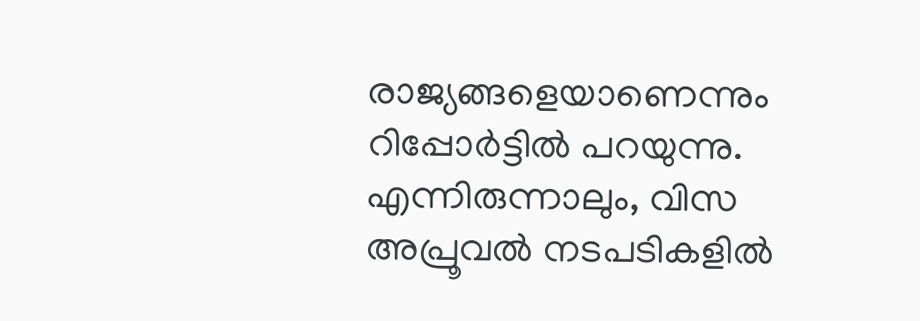രാജ്യങ്ങളെയാണെന്നും റിപ്പോർട്ടിൽ പറയുന്നു.
എന്നിരുന്നാലും, വിസ അപ്രൂവൽ നടപടികളിൽ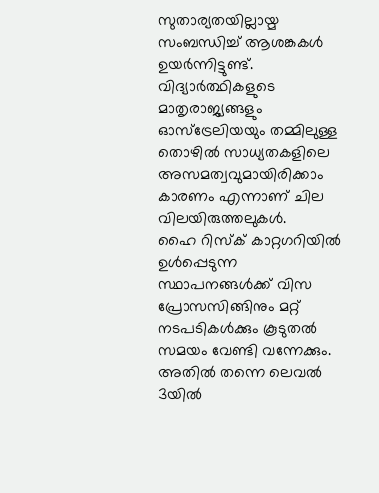സുതാര്യതയില്ലായ്മ സംബന്ധിച്ച് ആശങ്കകൾ ഉയർന്നിട്ടുണ്ട്. വിദ്യാർത്ഥികളുടെ മാതൃരാജ്യങ്ങളും ഓസ്ട്രേലിയയും തമ്മിലുള്ള തൊഴിൽ സാധ്യതകളിലെ അസമത്വവുമായിരിക്കാം കാരണം എന്നാണ് ചില വിലയിരുത്തലുകൾ.
ഹൈ റിസ്ക് കാറ്റഗറിയിൽ ഉൾപ്പെടുന്ന സ്ഥാപനങ്ങൾക്ക് വിസ പ്രോസസിങ്ങിനും മറ്റ് നടപടികൾക്കും കൂടുതൽ സമയം വേണ്ടി വന്നേക്കും. അതിൽ തന്നെ ലെവൽ 3യിൽ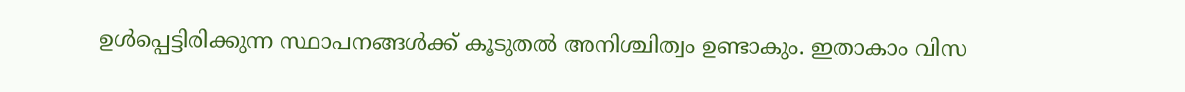ഉൾപ്പെട്ടിരിക്കുന്ന സ്ഥാപനങ്ങൾക്ക് കൂടുതൽ അനിശ്ചിത്വം ഉണ്ടാകും. ഇതാകാം വിസ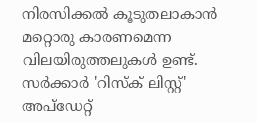നിരസിക്കൽ കൂടുതലാകാൻ മറ്റൊരു കാരണമെന്ന വിലയിരുത്തലുകൾ ഉണ്ട്.
സർക്കാർ 'റിസ്ക് ലിസ്റ്റ്' അപ്ഡേറ്റ്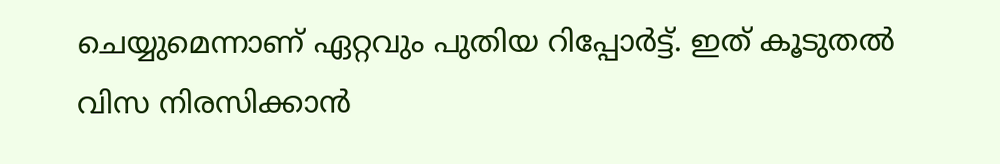ചെയ്യുമെന്നാണ് ഏറ്റവും പുതിയ റിപ്പോർട്ട്. ഇത് കൂടുതൽ വിസ നിരസിക്കാൻ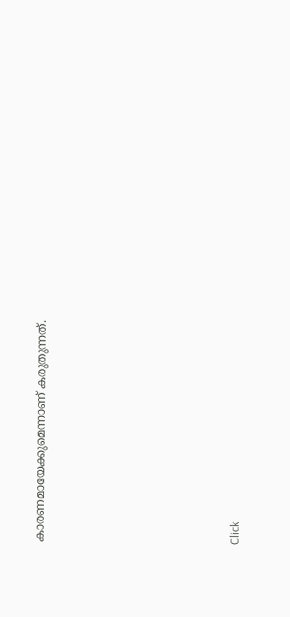കാരണമായേക്കുമെന്നാണ് കരുതുന്നത്.












Click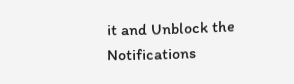it and Unblock the Notifications